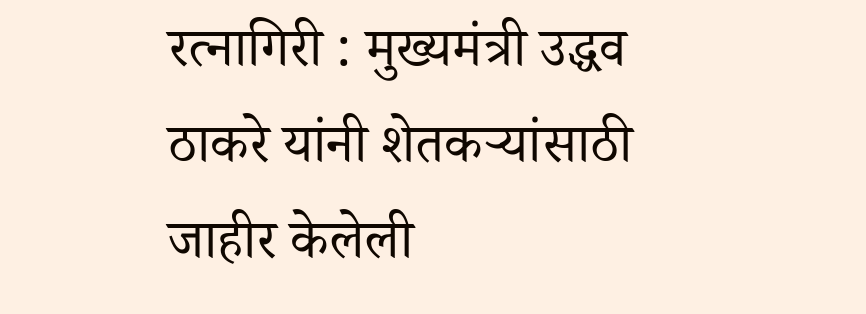रत्नागिरी : मुख्यमंत्री उद्धव ठाकरे यांनी शेतकऱ्यांसाठी जाहीर केलेली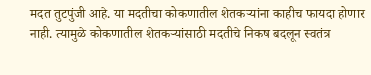मदत तुटपुंजी आहे. या मदतीचा कोकणातील शेतकऱ्यांना काहीच फायदा होणार नाही. त्यामुळे कोकणातील शेतकऱ्यांसाठी मदतीचे निकष बदलून स्वतंत्र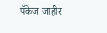पॅकेज जाहीर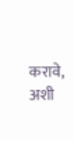करावे, अशी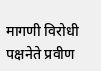मागणी विरोधी पक्षनेते प्रवीण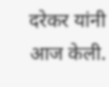दरेकर यांनी आज केली.